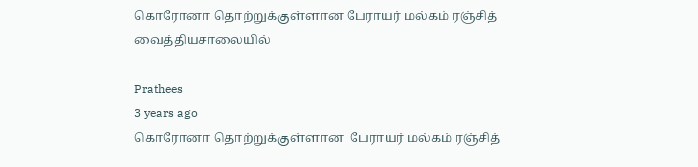கொரோனா தொற்றுக்குள்ளான பேராயர் மல்கம் ரஞ்சித் வைத்தியசாலையில்

Prathees
3 years ago
கொரோனா தொற்றுக்குள்ளான  பேராயர் மல்கம் ரஞ்சித்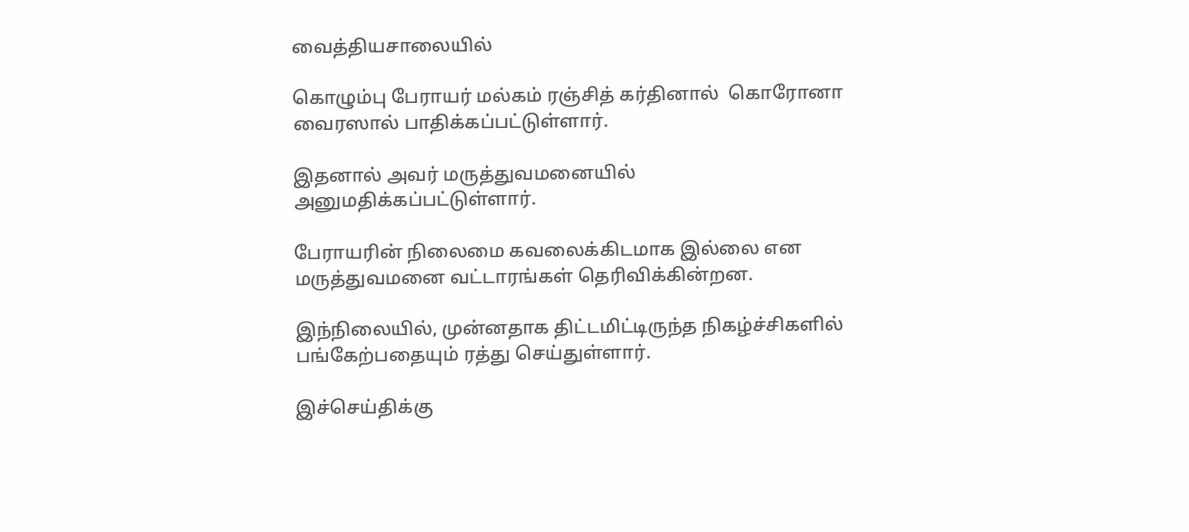வைத்தியசாலையில்

கொழும்பு பேராயர் மல்கம் ரஞ்சித் கர்தினால்  கொரோனா வைரஸால் பாதிக்கப்பட்டுள்ளார்.

இதனால் அவர் மருத்துவமனையில் அனுமதிக்கப்பட்டுள்ளார்.

பேராயரின் நிலைமை கவலைக்கிடமாக இல்லை என மருத்துவமனை வட்டாரங்கள் தெரிவிக்கின்றன.

இந்நிலையில், முன்னதாக திட்டமிட்டிருந்த நிகழ்ச்சிகளில் பங்கேற்பதையும் ரத்து செய்துள்ளார்.

இச்செய்திக்கு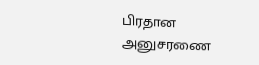பிரதான அனுசரணை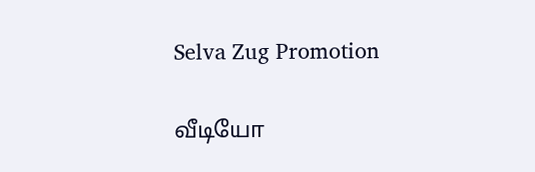Selva Zug Promotion

வீடியோ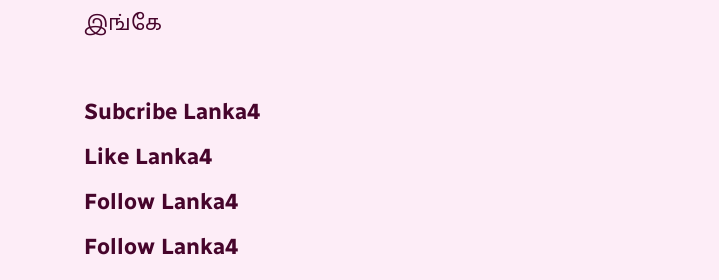இங்கே

Subcribe Lanka4
Like Lanka4
Follow Lanka4
Follow Lanka4